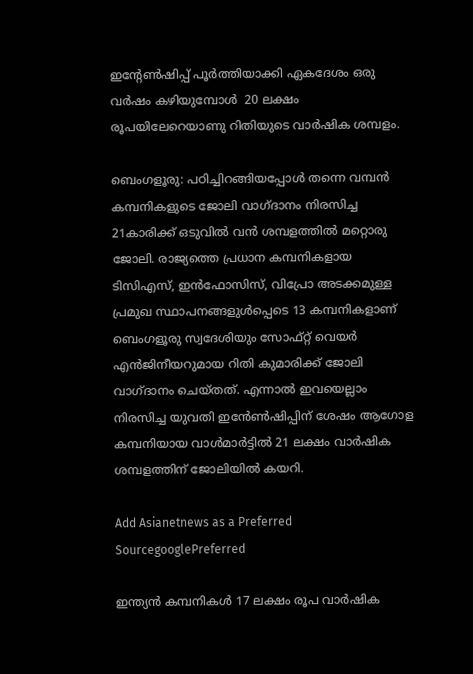ഇന്റേൺഷിപ്പ് പൂർത്തിയാക്കി ഏകദേശം ഒരു വർഷം കഴിയുമ്പോൾ  20 ലക്ഷം രൂപയിലേറെയാണു റിതിയുടെ വാർഷിക ശമ്പളം.

ബെംഗളൂരു: പഠിച്ചിറങ്ങിയപ്പോൾ തന്നെ വമ്പൻ കമ്പനികളുടെ ജോലി വാഗ്ദാനം നിരസിച്ച 21കാരിക്ക് ഒടുവിൽ വൻ ശമ്പളത്തിൽ മറ്റൊരു ജോലി. രാജ്യത്തെ പ്രധാന കമ്പനികളായ ടിസിഎസ്, ഇൻഫോസിസ്, വിപ്രോ അടക്കമുള്ള പ്രമുഖ സ്ഥാപനങ്ങളുൾപ്പെടെ 13 കമ്പനികളാണ് ബെംഗളൂരു സ്വദേശിയും സോഫ്റ്റ് വെയർ എൻജിനീയറുമായ റിതി കുമാരിക്ക് ജോലി വാഗ്ദാനം ചെയ്തത്. എന്നാൽ ഇവയെല്ലാം നിരസിച്ച യുവതി ഇൻേൺഷിപ്പിന് ശേഷം ആഗോള കമ്പനിയായ വാൾമാർട്ടിൽ 21 ലക്ഷം വാർഷിക ശമ്പളത്തിന് ജോലിയിൽ കയറി.

Add Asianetnews as a Preferred SourcegooglePreferred

ഇന്ത്യൻ കമ്പനികൾ 17 ലക്ഷം രൂപ വാർഷിക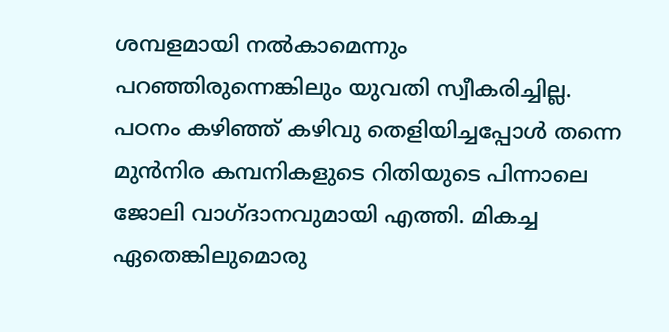ശമ്പളമായി നൽകാമെന്നും പറഞ്ഞിരുന്നെങ്കിലും യുവതി സ്വീകരിച്ചില്ല. പഠനം കഴിഞ്ഞ് കഴിവു തെളിയിച്ചപ്പോൾ തന്നെ മുൻനിര കമ്പനികളുടെ റിതിയുടെ പിന്നാലെ ജോലി വാഗ്ദാനവുമായി എത്തി. മികച്ച ഏതെങ്കിലുമൊരു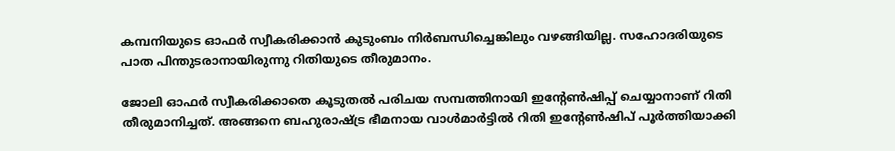കമ്പനിയുടെ ഓഫർ സ്വീകരിക്കാൻ കുടുംബം നിർബന്ധിച്ചെങ്കിലും വഴങ്ങിയില്ല. സഹോദരിയുടെ പാത പിന്തുടരാനായിരുന്നു റിതിയുടെ തീരുമാനം.

ജോലി ഓഫർ സ്വീകരിക്കാതെ കൂടുതൽ പരിചയ സമ്പത്തിനായി ഇന്റേൺഷിപ്പ് ചെയ്യാനാണ് റിതി തീരുമാനിച്ചത്. അങ്ങനെ ബഹുരാഷ്ട്ര ഭീമനായ വാൾമാർട്ടിൽ റിതി ഇന്റേൺഷിപ് പൂർത്തിയാക്കി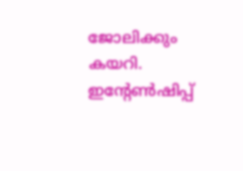ജോലിക്കും കയറി. ഇന്റേൺഷിപ്പ്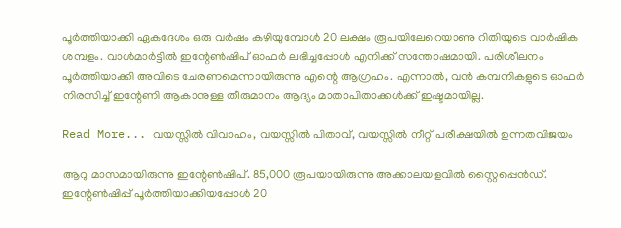പൂർത്തിയാക്കി ഏകദേശം ഒരു വർഷം കഴിയുമ്പോൾ 20 ലക്ഷം രൂപയിലേറെയാണു റിതിയുടെ വാർഷിക ശമ്പളം. വാൾമാർട്ടിൽ ഇന്റേൺഷിപ് ഓഫർ ലഭിച്ചപ്പോൾ എനിക്ക് സന്തോഷമായി. പരിശീലനം പൂർത്തിയാക്കി അവിടെ ചേരണമെന്നായിരുന്നു എന്റെ ആഗ്രഹം. എന്നാൽ, വൻ കമ്പനികളുടെ ഓഫർ നിരസിച്ച് ഇന്റേണി ആകാനുള്ള തീരുമാനം ആദ്യം മാതാപിതാക്കൾക്ക് ഇഷ്ടമായില്ല.

Read More... വയസ്സിൽ വിവാഹം, വയസ്സിൽ പിതാവ്, വയസ്സിൽ നീറ്റ് പരീക്ഷയിൽ ഉന്നതവിജയം

ആറു മാസമായിരുന്നു ഇന്റേൺഷിപ്. 85,000 രൂപയായിരുന്നു അക്കാലയളവിൽ സ്റ്റൈപ്പെൻഡ്. ഇന്റേൺഷിപ്പ് പൂർത്തിയാക്കിയപ്പോൾ 20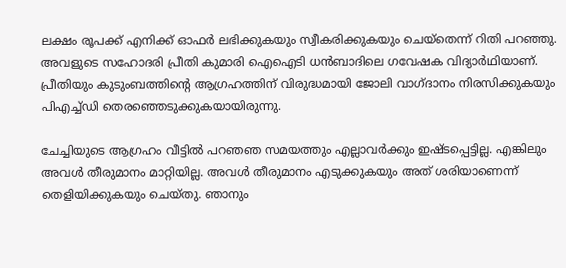ലക്ഷം രൂപക്ക് എനിക്ക് ഓഫർ ലഭിക്കുകയും സ്വീകരിക്കുകയും ചെയ്തെന്ന് റിതി പറഞ്ഞു. അവളുടെ സഹോദരി പ്രീതി കുമാരി ഐഐടി ധൻബാദിലെ ഗവേഷക വിദ്യാർഥിയാണ്. പ്രീതിയും കുടുംബത്തിന്റെ ആഗ്രഹത്തിന് വിരുദ്ധമായി ജോലി വാഗ്ദാനം നിരസിക്കുകയും പിഎച്ച്ഡി തെരഞ്ഞെടുക്കുകയായിരുന്നു.

ചേച്ചിയുടെ ആഗ്രഹം വീട്ടിൽ പറഞഞ സമയത്തും എല്ലാവർക്കും ഇഷ്ടപ്പെട്ടില്ല. എങ്കിലും അവൾ തീരുമാനം മാറ്റിയില്ല. അവൾ തീരുമാനം എടുക്കുകയും അത് ശരിയാണെന്ന് തെളിയിക്കുകയും ചെയ്തു. ഞാനും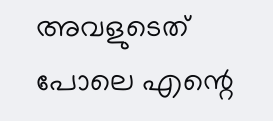അവളുടെത് പോലെ എന്റെ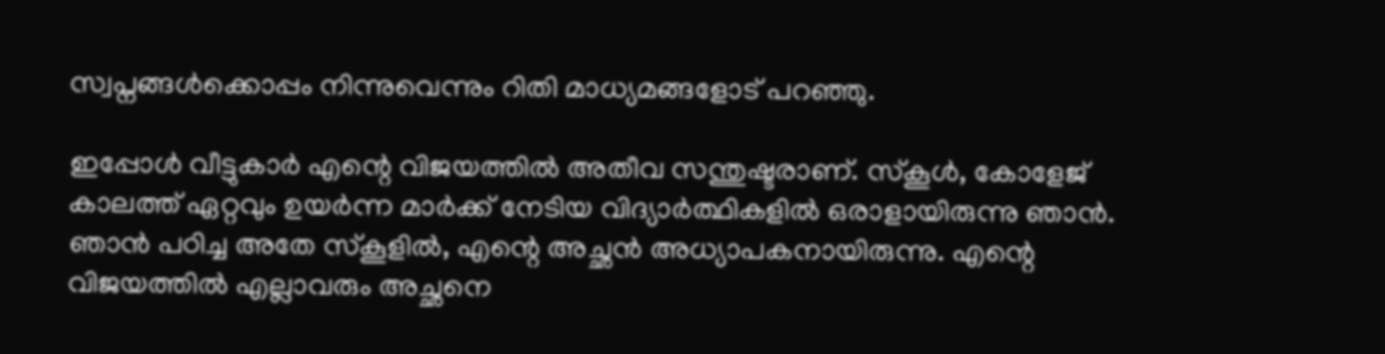സ്വപ്നങ്ങൾക്കൊപ്പം നിന്നുവെന്നും റിതി മാധ്യമങ്ങളോട് പറഞ്ഞു.

ഇപ്പോൾ വീട്ടുകാർ എന്റെ വിജയത്തിൽ അതീവ സന്തുഷ്ടരാണ്. സ്‌കൂൾ, കോളേജ് കാലത്ത് ഏറ്റവും ഉയർന്ന മാർക്ക് നേടിയ വിദ്യാർത്ഥികളിൽ ഒരാളായിരുന്നു ഞാൻ. ഞാൻ പഠിച്ച അതേ സ്കൂളിൽ, എന്റെ അച്ഛൻ അധ്യാപകനായിരുന്നു. എന്റെ വിജയത്തിൽ എല്ലാവരും അച്ഛനെ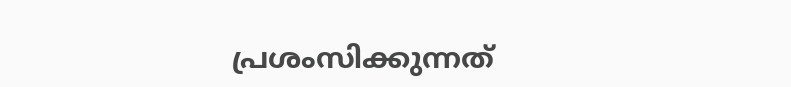പ്രശംസിക്കുന്നത്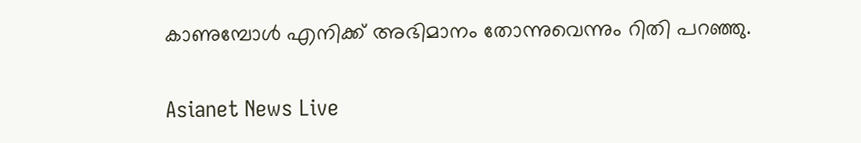കാണുമ്പോൾ എനിക്ക് അഭിമാനം തോന്നുവെന്നും റിതി പറഞ്ഞു.

Asianet News Live